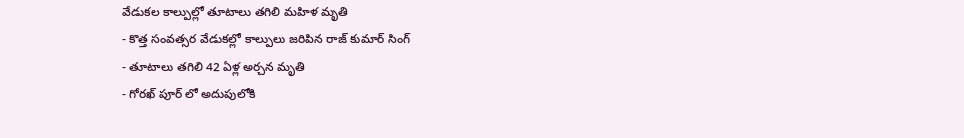వేడుకల కాల్పుల్లో తూటాలు తగిలి మహిళ మృతి
- కొత్త సంవత్సర వేడుకల్లో కాల్పులు జరిపిన రాజ్ కుమార్ సింగ్
- తూటాలు తగిలి 42 ఏళ్ల అర్చన మృతి
- గోరఖ్ పూర్ లో అదుపులోకి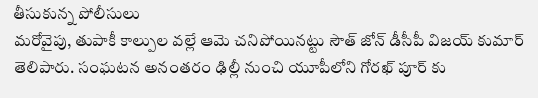తీసుకున్న పోలీసులు
మరోవైపు, తుపాకీ కాల్పుల వల్లే ఆమె చనిపోయినట్టు సౌత్ జోన్ డీసీపీ విజయ్ కుమార్ తెలిపారు. సంఘటన అనంతరం ఢిల్లీ నుంచి యూపీలోని గోరఖ్ పూర్ కు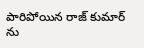పారిపోయిన రాజ్ కుమార్ ను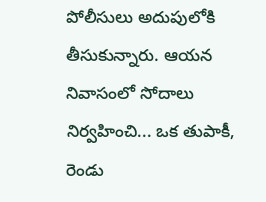పోలీసులు అదుపులోకి తీసుకున్నారు. ఆయన నివాసంలో సోదాలు నిర్వహించి... ఒక తుపాకీ, రెండు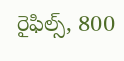రైఫిల్స్, 800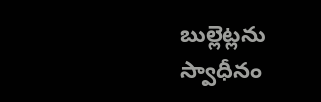బుల్లెట్లను స్వాధీనం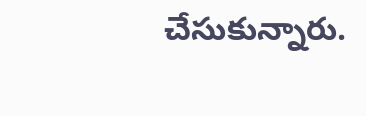చేసుకున్నారు.